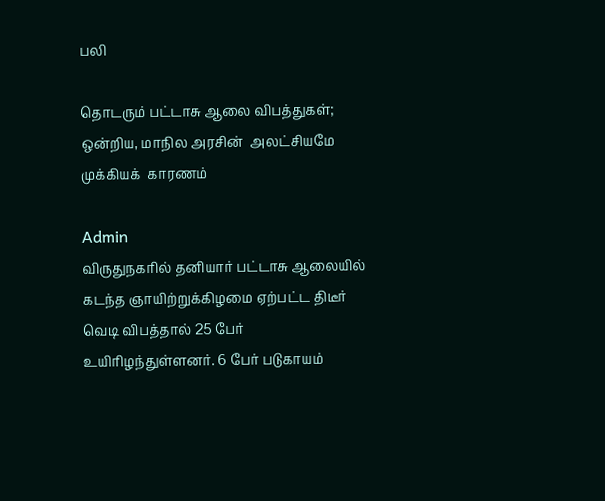பலி

தொடரும் பட்டாசு ஆலை விபத்துகள்; ஒன்றிய, மாநில அரசின்  அலட்சியமே முக்கியக்  காரணம்

Admin
விருதுநகரில் தனியார் பட்டாசு ஆலையில் கடந்த ஞாயிற்றுக்கிழமை ஏற்பட்ட திடீர் வெடி விபத்தால் 25 பேர் உயிரிழந்துள்ளனர். 6 பேர் படுகாயம்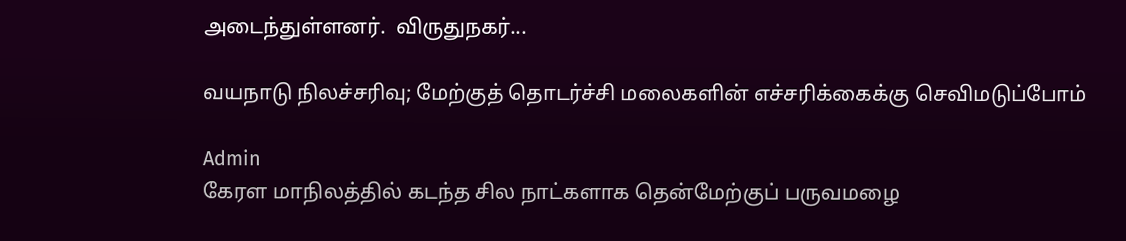அடைந்துள்ளனர்.  விருதுநகர்...

வயநாடு நிலச்சரிவு; மேற்குத் தொடர்ச்சி மலைகளின் எச்சரிக்கைக்கு செவிமடுப்போம்

Admin
கேரள மாநிலத்தில் கடந்த சில நாட்களாக தென்மேற்குப் பருவமழை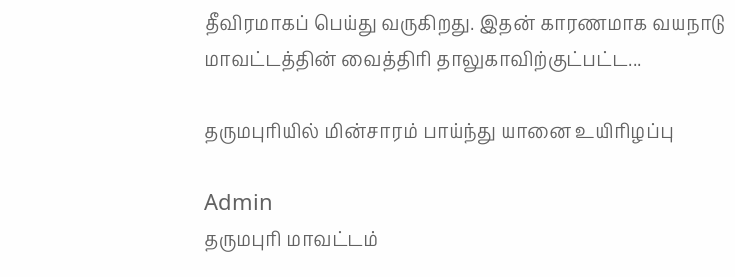தீவிரமாகப் பெய்து வருகிறது. இதன் காரணமாக வயநாடு மாவட்டத்தின் வைத்திரி தாலுகாவிற்குட்பட்ட...

தருமபுரியில் மின்சாரம் பாய்ந்து யானை உயிரிழப்பு

Admin
தருமபுரி மாவட்டம்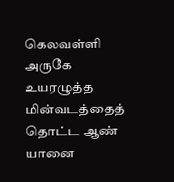கெலவள்ளி அருகே உயரழுத்த மின்வடத்தைத் தொட்ட ஆண் யானை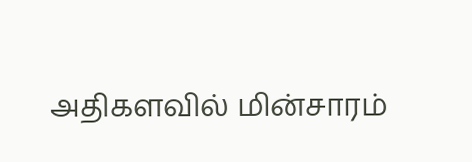அதிகளவில் மின்சாரம்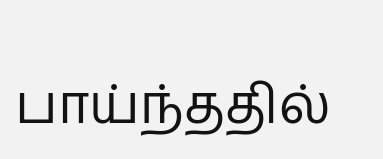பாய்ந்ததில்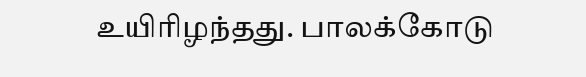உயிரிழந்தது. பாலக்கோடு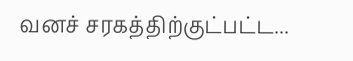வனச் சரகத்திற்குட்பட்ட...